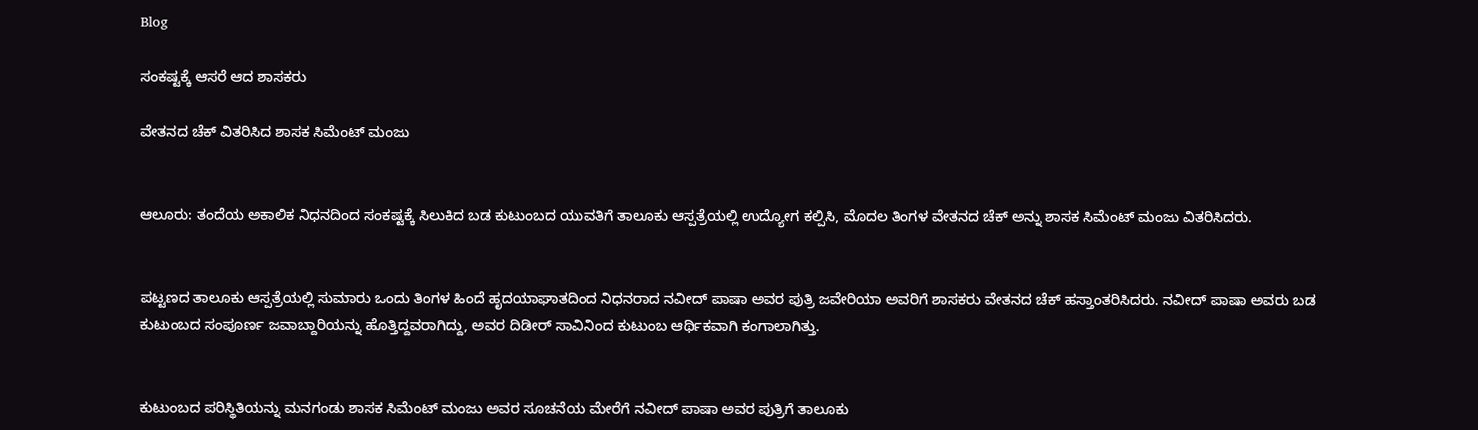Blog

ಸಂಕಷ್ಟಕ್ಕೆ ಆಸರೆ ಆದ ಶಾಸಕರು

ವೇತನದ ಚೆಕ್ ವಿತರಿಸಿದ ಶಾಸಕ ಸಿಮೆಂಟ್ ಮಂಜು


ಆಲೂರು: ತಂದೆಯ ಅಕಾಲಿಕ ನಿಧನದಿಂದ ಸಂಕಷ್ಟಕ್ಕೆ ಸಿಲುಕಿದ ಬಡ ಕುಟುಂಬದ ಯುವತಿಗೆ ತಾಲೂಕು ಆಸ್ಪತ್ರೆಯಲ್ಲಿ ಉದ್ಯೋಗ ಕಲ್ಪಿಸಿ, ಮೊದಲ ತಿಂಗಳ ವೇತನದ ಚೆಕ್ ಅನ್ನು ಶಾಸಕ ಸಿಮೆಂಟ್ ಮಂಜು ವಿತರಿಸಿದರು.


ಪಟ್ಟಣದ ತಾಲೂಕು ಆಸ್ಪತ್ರೆಯಲ್ಲಿ ಸುಮಾರು ಒಂದು ತಿಂಗಳ ಹಿಂದೆ ಹೃದಯಾಘಾತದಿಂದ ನಿಧನರಾದ ನವೀದ್ ಪಾಷಾ ಅವರ ಪುತ್ರಿ ಜವೇರಿಯಾ ಅವರಿಗೆ ಶಾಸಕರು ವೇತನದ ಚೆಕ್ ಹಸ್ತಾಂತರಿಸಿದರು. ನವೀದ್ ಪಾಷಾ ಅವರು ಬಡ ಕುಟುಂಬದ ಸಂಪೂರ್ಣ ಜವಾಬ್ದಾರಿಯನ್ನು ಹೊತ್ತಿದ್ದವರಾಗಿದ್ದು, ಅವರ ದಿಡೀರ್ ಸಾವಿನಿಂದ ಕುಟುಂಬ ಆರ್ಥಿಕವಾಗಿ ಕಂಗಾಲಾಗಿತ್ತು.


ಕುಟುಂಬದ ಪರಿಸ್ಥಿತಿಯನ್ನು ಮನಗಂಡು ಶಾಸಕ ಸಿಮೆಂಟ್ ಮಂಜು ಅವರ ಸೂಚನೆಯ ಮೇರೆಗೆ ನವೀದ್ ಪಾಷಾ ಅವರ ಪುತ್ರಿಗೆ ತಾಲೂಕು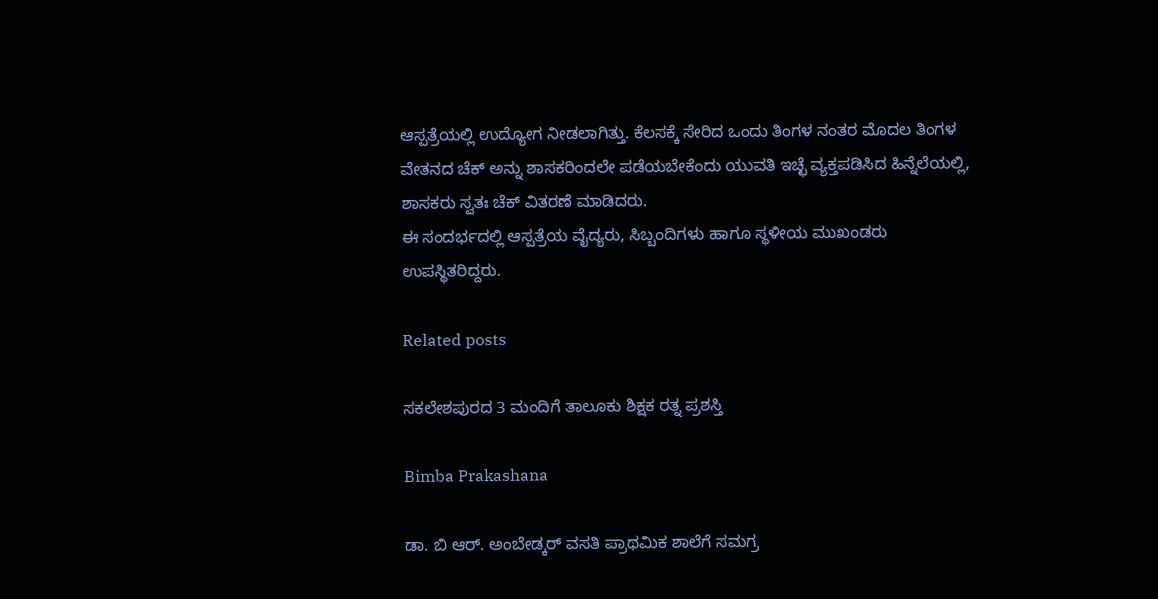ಆಸ್ಪತ್ರೆಯಲ್ಲಿ ಉದ್ಯೋಗ ನೀಡಲಾಗಿತ್ತು. ಕೆಲಸಕ್ಕೆ ಸೇರಿದ ಒಂದು ತಿಂಗಳ ನಂತರ ಮೊದಲ ತಿಂಗಳ ವೇತನದ ಚೆಕ್ ಅನ್ನು ಶಾಸಕರಿಂದಲೇ ಪಡೆಯಬೇಕೆಂದು ಯುವತಿ ಇಚ್ಛೆ ವ್ಯಕ್ತಪಡಿಸಿದ ಹಿನ್ನೆಲೆಯಲ್ಲಿ, ಶಾಸಕರು ಸ್ವತಃ ಚೆಕ್ ವಿತರಣೆ ಮಾಡಿದರು.
ಈ ಸಂದರ್ಭದಲ್ಲಿ ಆಸ್ಪತ್ರೆಯ ವೈದ್ಯರು, ಸಿಬ್ಬಂದಿಗಳು ಹಾಗೂ ಸ್ಥಳೀಯ ಮುಖಂಡರು ಉಪಸ್ಥಿತರಿದ್ದರು.

Related posts

ಸಕಲೇಶಪುರದ 3 ಮಂದಿಗೆ ತಾಲೂಕು ಶಿಕ್ಷಕ ರತ್ನ ಪ್ರಶಸ್ತಿ

Bimba Prakashana

ಡಾ. ಬಿ ಆರ್. ಅಂಬೇಡ್ಕರ್ ವಸತಿ ಪ್ರಾಥಮಿಕ ಶಾಲೆಗೆ ಸಮಗ್ರ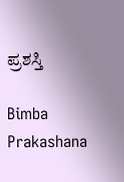ಪ್ರಶಸ್ತಿ

Bimba Prakashana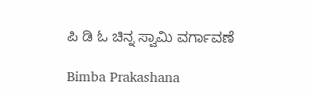ಪಿ ಡಿ ಓ ಚಿನ್ನ ಸ್ವಾಮಿ ವರ್ಗಾವಣೆ

Bimba Prakashana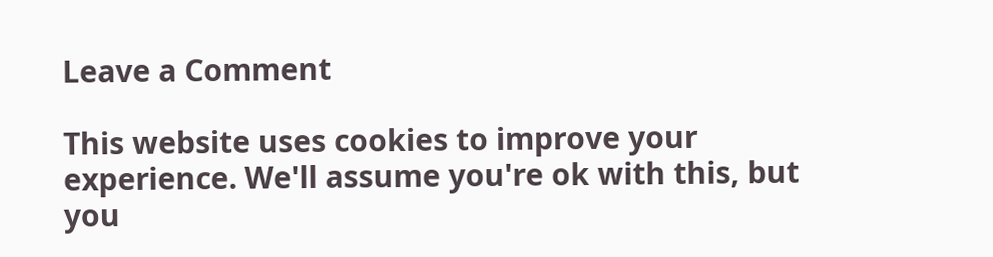Leave a Comment

This website uses cookies to improve your experience. We'll assume you're ok with this, but you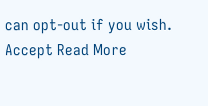can opt-out if you wish. Accept Read More